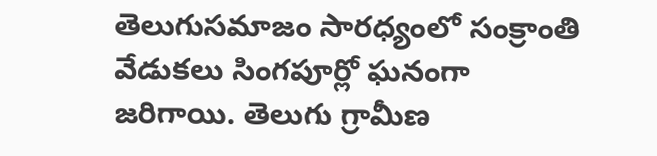తెలుగుసమాజం సారధ్యంలో సంక్రాంతి వేడుకలు సింగపూర్లో ఘనంగా జరిగాయి. తెలుగు గ్రామీణ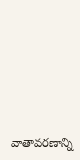వాతావరణాన్ని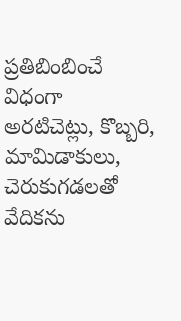ప్రతిబింబించే విధంగా అరటిచెట్లు, కొబ్బరి, మామిడాకులు, చెరుకుగడలతో వేదికను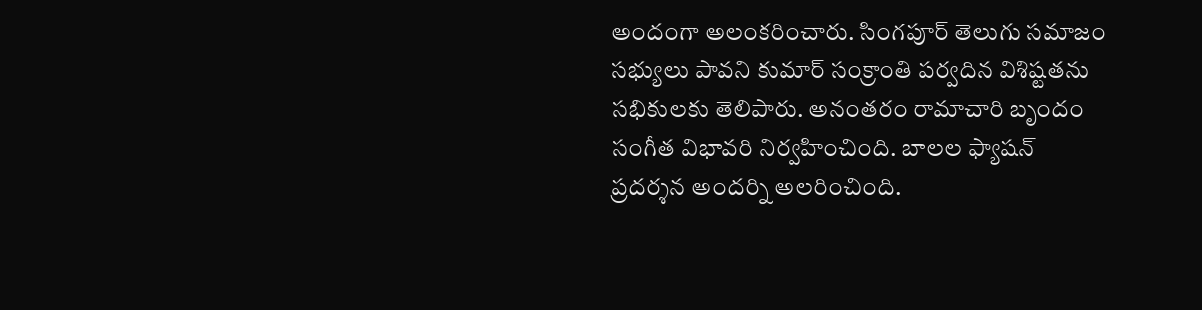అందంగా అలంకరించారు. సింగపూర్ తెలుగు సమాజం సభ్యులు పావని కుమార్ సంక్రాంతి పర్వదిన విశిష్టతను సభికులకు తెలిపారు. అనంతరం రామాచారి బృందం సంగీత విభావరి నిర్వహించింది. బాలల ఫ్యాషన్ ప్రదర్శన అందర్ని అలరించింది.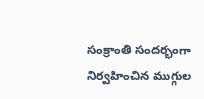సంక్రాంతి సందర్భంగా నిర్వహించిన ముగ్గుల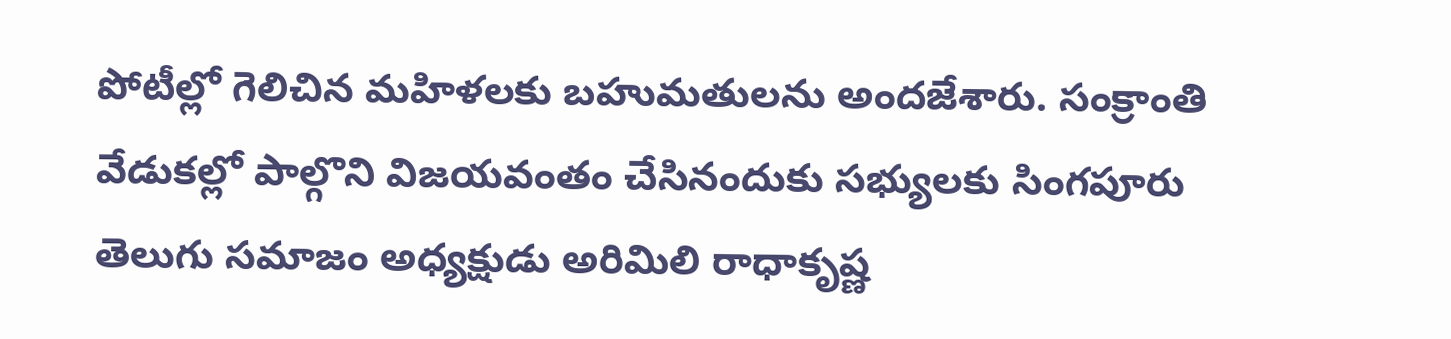పోటీల్లో గెలిచిన మహిళలకు బహుమతులను అందజేశారు. సంక్రాంతి వేడుకల్లో పాల్గొని విజయవంతం చేసినందుకు సభ్యులకు సింగపూరు తెలుగు సమాజం అధ్యక్షుడు అరిమిలి రాధాకృష్ణ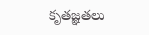కృతజ్ఞతలు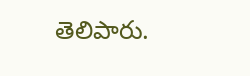తెలిపారు.